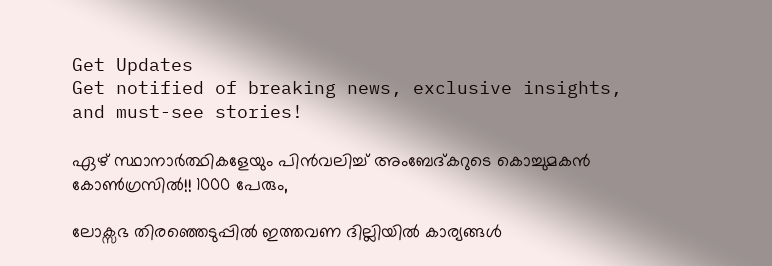Get Updates
Get notified of breaking news, exclusive insights, and must-see stories!

ഏഴ് സ്ഥാനാര്‍ത്ഥികളേയും പിന്‍വലിച്ച് അംബേദ്കറുടെ കൊച്ചുമകന്‍ കോണ്‍ഗ്രസില്‍!! 1000 പേരും,

ലോക്സഭ തിരഞ്ഞെടുപ്പില്‍ ഇത്തവണ ദില്ലിയില്‍ കാര്യങ്ങള്‍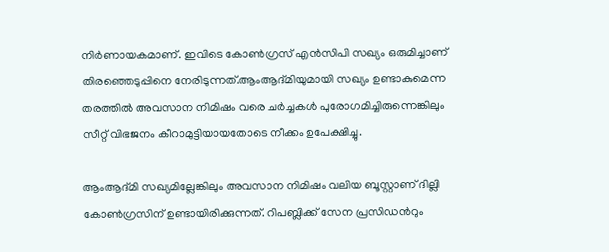നിര്‍ണായകമാണ്. ഇവിടെ കോണ്‍ഗ്രസ് എന്‍സിപി സഖ്യം ഒരുമിച്ചാണ് തിരഞ്ഞെടുപ്പിനെ നേരിടുന്നത്.ആംആദ്മിയുമായി സഖ്യം ഉണ്ടാകുമെന്ന തരത്തില്‍ അവസാന നിമിഷം വരെ ചര്‍ച്ചകള്‍ പുരോഗമിച്ചിരുന്നെങ്കിലും സീറ്റ് വിഭജനം കീറാമുട്ടിയായതോടെ നീക്കം ഉപേക്ഷിച്ചു.

ആംആദ്മി സഖ്യമില്ലേങ്കിലും അവസാന നിമിഷം വലിയ ബൂസ്റ്റാണ് ദില്ലി കോണ്‍ഗ്രസിന് ഉണ്ടായിരിക്കുന്നത്. റിപബ്ലിക്ക് സേന പ്രസിഡന്‍റും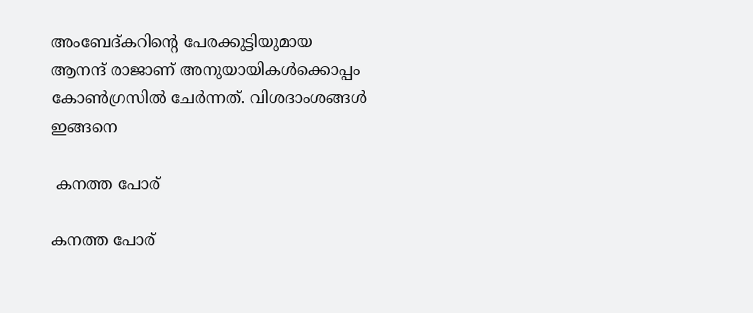അംബേദ്കറിന്‍റെ പേരക്കുട്ടിയുമായ ആനന്ദ് രാജാണ് അനുയായികള്‍ക്കൊപ്പം കോണ്‍ഗ്രസില്‍ ചേര്‍ന്നത്. വിശദാംശങ്ങള്‍ ഇങ്ങനെ

 കനത്ത പോര്

കനത്ത പോര്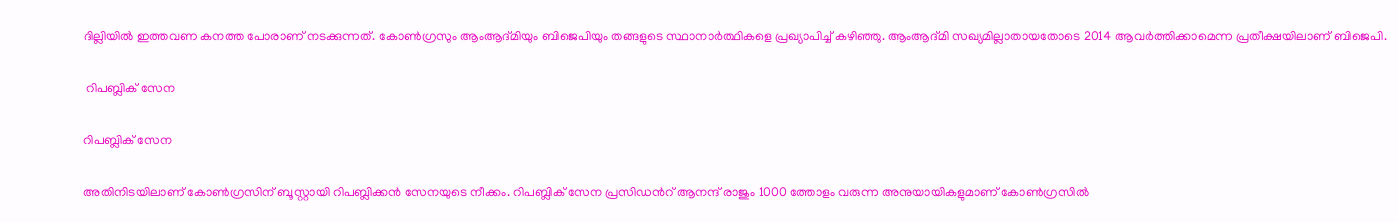ദില്ലിയില്‍ ഇത്തവണ കനത്ത പോരാണ് നടക്കുന്നത്. കോണ്‍ഗ്രസും ആംആദ്മിയും ബിജെപിയും തങ്ങളുടെ സ്ഥാനാര്‍ത്ഥികളെ പ്രഖ്യാപിച്ച് കഴിഞ്ഞു. ആംആദ്മി സഖ്യമില്ലാതായതോടെ 2014 ആവര്‍ത്തിക്കാമെന്ന പ്രതീക്ഷയിലാണ് ബിജെപി.

 റിപബ്ലിക് സേന

റിപബ്ലിക് സേന

അതിനിടയിലാണ് കോണ്‍ഗ്രസിന് ബൂസ്റ്റായി റിപബ്ലിക്കന്‍ സേനയുടെ നീക്കം. റിപബ്ലിക് സേന പ്രസിഡന്‍റ് ആനന്ദ് രാജും 1000 ത്തോളം വരുന്ന അനുയായികളുമാണ് കോണ്‍ഗ്രസില്‍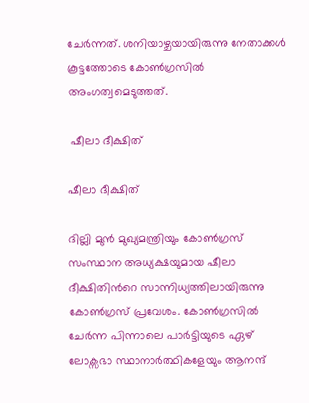ചേര്‍ന്നത്. ശനിയാഴ്ചയായിരുന്നു നേതാക്കള്‍ കൂട്ടത്തോടെ കോണ്‍ഗ്രസില്‍ അംഗത്വമെടുത്തത്.

 ഷീലാ ദീക്ഷിത്

ഷീലാ ദീക്ഷിത്

ദില്ലി മുന്‍ മുഖ്യമന്ത്രിയും കോണ്‍ഗ്രസ് സംസ്ഥാന അധ്യക്ഷയുമായ ഷീലാ ദീക്ഷിതിന്‍റെ സാന്നിധ്യത്തിലായിരുന്നു കോണ്‍ഗ്രസ് പ്രവേശം. കോണ്‍ഗ്രസില്‍ ചേര്‍ന്ന പിന്നാലെ പാര്‍ട്ടിയുടെ ഏഴ് ലോക്സഭാ സ്ഥാനാര്‍ത്ഥികളേയും ആനന്ദ്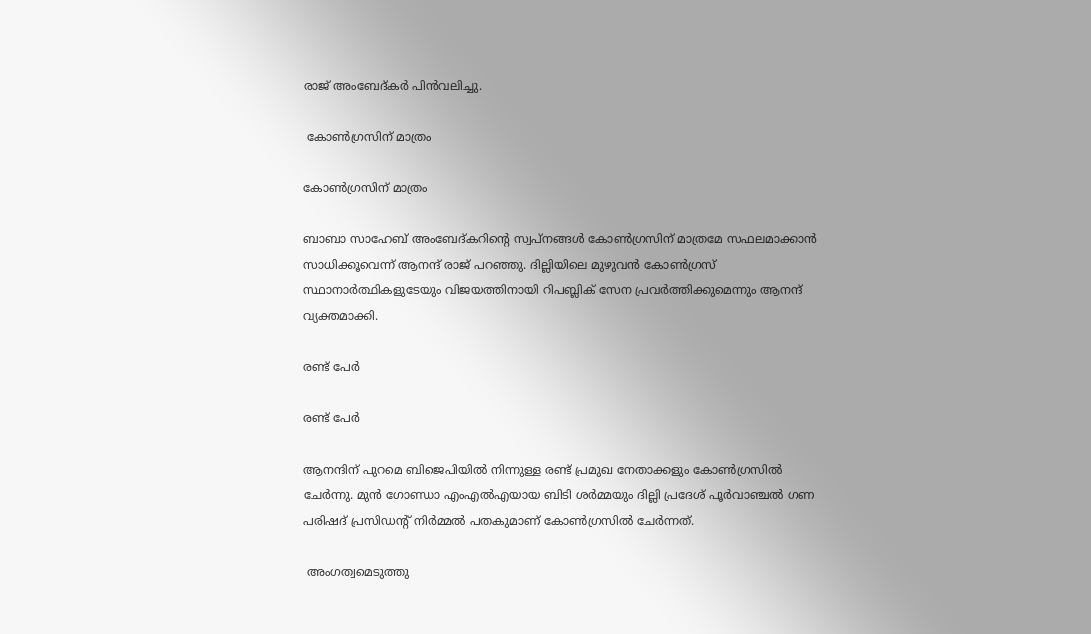രാജ് അംബേദ്കര്‍ പിന്‍വലിച്ചു.

 കോണ്‍ഗ്രസിന് മാത്രം

കോണ്‍ഗ്രസിന് മാത്രം

ബാബാ സാഹേബ് അംബേദ്കറിന്‍റെ സ്വപ്നങ്ങള്‍ കോണ്‍ഗ്രസിന് മാത്രമേ സഫലമാക്കാന്‍ സാധിക്കൂവെന്ന് ആനന്ദ് രാജ് പറഞ്ഞു. ദില്ലിയിലെ മുഴുവന്‍ കോണ്‍ഗ്രസ് സ്ഥാനാര്‍ത്ഥികളുടേയും വിജയത്തിനായി റിപബ്ലിക് സേന പ്രവര്‍ത്തിക്കുമെന്നും ആനന്ദ് വ്യക്തമാക്കി.

രണ്ട് പേര്‍

രണ്ട് പേര്‍

ആനന്ദിന് പുറമെ ബിജെപിയില്‍ നിന്നുള്ള രണ്ട് പ്രമുഖ നേതാക്കളും കോണ്‍ഗ്രസില്‍ ചേര്‍ന്നു. മുന്‍ ഗോണ്ഡാ എംഎല്‍എയായ ബിടി ശര്‍മ്മയും ദില്ലി പ്രദേശ് പൂര്‍വാഞ്ചല്‍ ഗണ പരിഷദ് പ്രസിഡന്‍റ് നിര്‍മ്മല്‍ പതകുമാണ് കോണ്‍ഗ്രസില്‍ ചേര്‍ന്നത്.

 അംഗത്വമെടുത്തു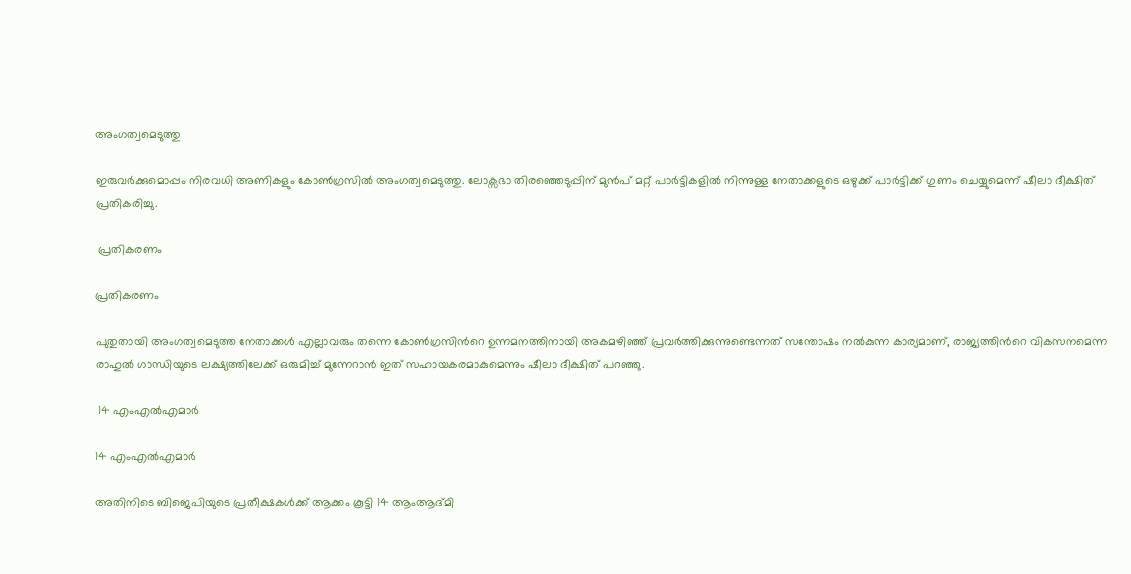അംഗത്വമെടുത്തു

ഇരുവര്‍ക്കുമൊപ്പം നിരവധി അണികളും കോണ്‍ഗ്രസില്‍ അംഗത്വമെടുത്തു. ലോക്സഭാ തിരഞ്ഞെടുപ്പിന് മുന്‍പ് മറ്റ് പാര്‍ട്ടികളില്‍ നിന്നുള്ള നേതാക്കളുടെ ഒഴുക്ക് പാര്‍ട്ടിക്ക് ഗുണം ചെയ്യുമെന്ന് ഷീലാ ദീക്ഷിത് പ്രതികരിച്ചു.

 പ്രതികരണം

പ്രതികരണം

പുതുതായി അംഗത്വമെടുത്ത നേതാക്കള്‍ എല്ലാവരും തന്നെ കോണ്‍ഗ്രസിന്‍റെ ഉന്നമനത്തിനായി അകമഴിഞ്ഞ് പ്രവര്‍ത്തിക്കുന്നുണ്ടെന്നത് സന്തോഷം നല്‍കുന്ന കാര്യമാണ്, രാജ്യത്തിന്‍റെ വികസനമെന്ന രാഹുല്‍ ഗാന്ധിയുടെ ലക്ഷ്യത്തിലേക്ക് ഒരുമിച്ച് മുന്നേറാന്‍ ഇത് സഹായകരമാകുമെന്നും ഷീലാ ദീക്ഷിത് പറഞ്ഞു.

 14 എംഎല്‍എമാര്‍

14 എംഎല്‍എമാര്‍

അതിനിടെ ബിജെപിയുടെ പ്രതീക്ഷകള്‍ക്ക് ആക്കം കൂട്ടി 14 ആംആദ്മി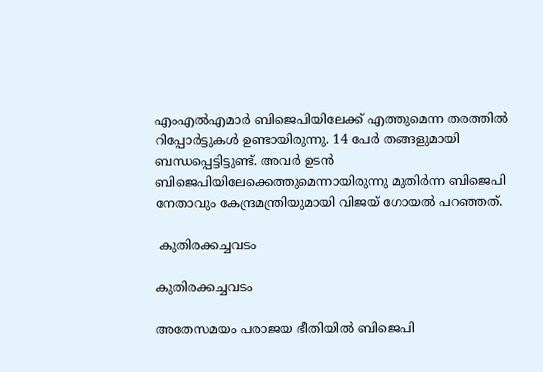എംഎല്‍എമാര്‍ ബിജെപിയിലേക്ക് എത്തുമെന്ന തരത്തില്‍ റിപ്പോര്‍ട്ടുകള്‍ ഉണ്ടായിരുന്നു. 14 പേര്‍ തങ്ങളുമായി ബന്ധപ്പെട്ടിട്ടുണ്ട്. അവര്‍ ഉടന്‍ ബിജെപിയിലേക്കെത്തുമെന്നായിരുന്നു മുതിര്‍ന്ന ബിജെപി നേതാവും കേന്ദ്രമന്ത്രിയുമായി വിജയ് ഗോയല്‍ പറഞ്ഞത്.

 കുതിരക്കച്ചവടം

കുതിരക്കച്ചവടം

അതേസമയം പരാജയ ഭീതിയില്‍ ബിജെപി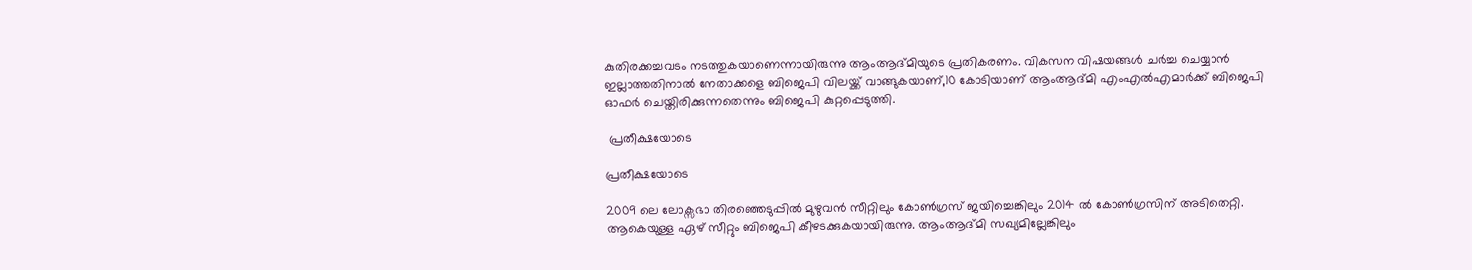കുതിരക്കച്ചവടം നടത്തുകയാണെന്നായിരുന്നു ആംആദ്മിയുടെ പ്രതികരണം. വികസന വിഷയങ്ങള്‍ ചര്‍ച്ച ചെയ്യാന്‍ ഇല്ലാത്തതിനാല്‍ നേതാക്കളെ ബിജെപി വിലയ്ക്ക് വാങ്ങുകയാണ്,10 കോടിയാണ് ആംആദ്മി എംഎല്‍എമാര്‍ക്ക് ബിജെപി ഓഫര്‍ ചെയ്തിരിക്കുന്നതെന്നും ബിജെപി കുറ്റപ്പെടുത്തി.

 പ്രതീക്ഷയോടെ

പ്രതീക്ഷയോടെ

2009 ലെ ലോക്സഭാ തിരഞ്ഞെടുപ്പില്‍ മുഴുവന്‍ സീറ്റിലും കോണ്‍ഗ്രസ് ജയിച്ചെങ്കിലും 2014 ല്‍ കോണ്‍ഗ്രസിന് അടിതെറ്റി. ആകെയുള്ള ഏഴ് സീറ്റും ബിജെപി കീഴടക്കുകയായിരുന്നു. ആംആദ്മി സഖ്യമില്ലേങ്കിലും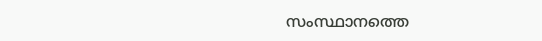സംസ്ഥാനത്തെ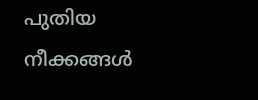പുതിയ നീക്കങ്ങള്‍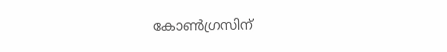കോണ്‍ഗ്രസിന്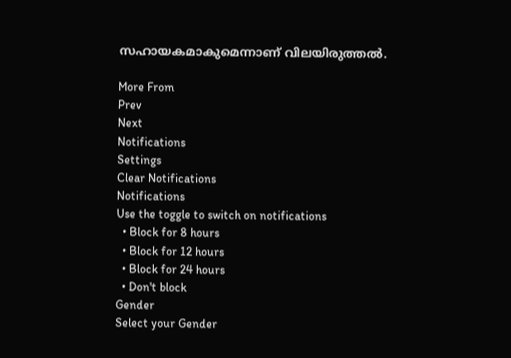സഹായകമാകുമെന്നാണ് വിലയിരുത്തല്‍.

More From
Prev
Next
Notifications
Settings
Clear Notifications
Notifications
Use the toggle to switch on notifications
  • Block for 8 hours
  • Block for 12 hours
  • Block for 24 hours
  • Don't block
Gender
Select your Gender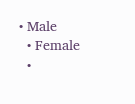• Male
  • Female
  •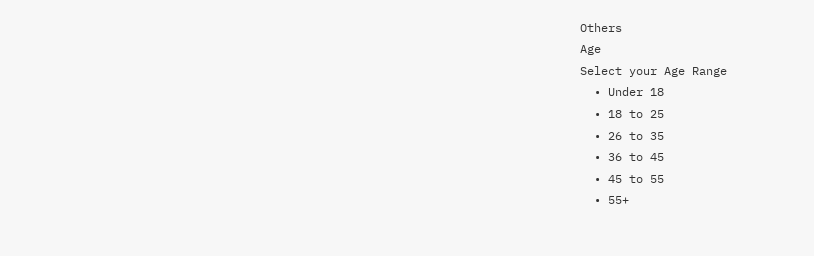Others
Age
Select your Age Range
  • Under 18
  • 18 to 25
  • 26 to 35
  • 36 to 45
  • 45 to 55
  • 55+